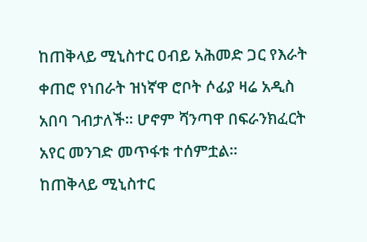ከጠቅላይ ሚኒስተር ዐብይ አሕመድ ጋር የእራት ቀጠሮ የነበራት ዝነኛዋ ሮቦት ሶፊያ ዛሬ አዲስ አበባ ገብታለች። ሆኖም ሻንጣዋ በፍራንክፈርት አየር መንገድ መጥፋቱ ተሰምቷል።
ከጠቅላይ ሚኒስተር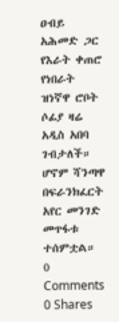ዐብይ አሕመድ ጋር የእራት ቀጠሮ የነበራት ዝነኛዋ ሮቦት ሶፊያ ዛሬ አዲስ አበባ ገብታለች። ሆኖም ሻንጣዋ በፍራንክፈርት አየር መንገድ መጥፋቱ ተሰምቷል።
0 Comments
0 Shares